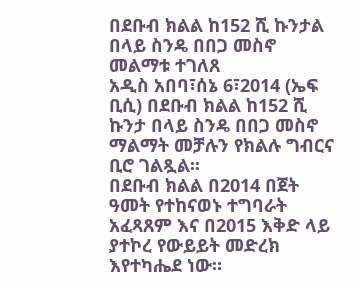በደቡብ ክልል ከ152 ሺ ኩንታል በላይ ስንዴ በበጋ መስኖ መልማቱ ተገለጸ
አዲስ አበባ፣ሰኔ 6፣2014 (ኤፍ ቢሲ) በደቡብ ክልል ከ152 ሺ ኩንታ በላይ ስንዴ በበጋ መስኖ ማልማት መቻሉን የክልሉ ግብርና ቢሮ ገልጿል፡፡
በደቡብ ክልል በ2014 በጀት ዓመት የተከናወኑ ተግባራት አፈጻጸም እና በ2015 እቅድ ላይ ያተኮረ የውይይት መድረክ እየተካሔደ ነው።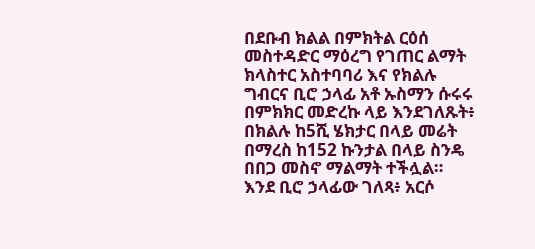በደቡብ ክልል በምክትል ርዕሰ መስተዳድር ማዕረግ የገጠር ልማት ክላስተር አስተባባሪ እና የክልሉ ግብርና ቢሮ ኃላፊ አቶ ኡስማን ሱሩሩ በምክክር መድረኩ ላይ እንደገለጹት፥ በክልሉ ከ5ሺ ሄክታር በላይ መሬት በማረስ ከ152 ኩንታል በላይ ስንዴ በበጋ መስኖ ማልማት ተችሏል።
እንደ ቢሮ ኃላፊው ገለጻ፥ አርሶ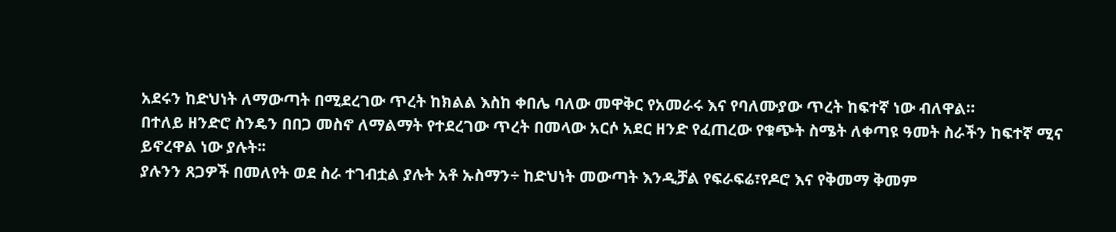አደሩን ከድህነት ለማውጣት በሚደረገው ጥረት ከክልል እስከ ቀበሌ ባለው መዋቅር የአመራሩ እና የባለሙያው ጥረት ከፍተኛ ነው ብለዋል።
በተለይ ዘንድሮ ስንዴን በበጋ መስኖ ለማልማት የተደረገው ጥረት በመላው አርሶ አደር ዘንድ የፈጠረው የቁጭት ስሜት ለቀጣዩ ዓመት ስራችን ከፍተኛ ሚና ይኖረዋል ነው ያሉት፡፡
ያሉንን ጸጋዎች በመለየት ወደ ስራ ተገብቷል ያሉት አቶ ኡስማን÷ ከድህነት መውጣት እንዲቻል የፍራፍሬ፣የዶሮ እና የቅመማ ቅመም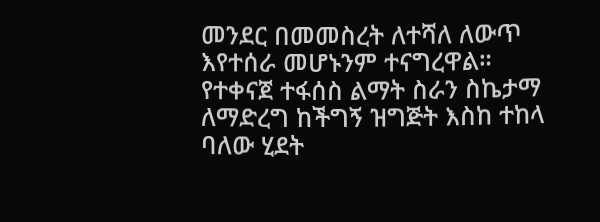መንደር በመመስረት ለተሻለ ለውጥ እየተሰራ መሆኑንም ተናግረዋል።
የተቀናጀ ተፋሰስ ልማት ስራን ስኬታማ ለማድረግ ከችግኝ ዝግጅት እስከ ተከላ ባለው ሂደት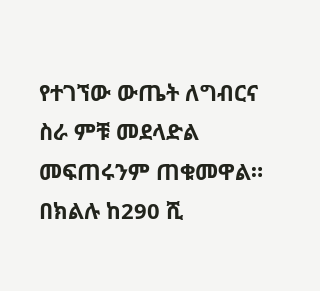የተገኘው ውጤት ለግብርና ስራ ምቹ መደላድል መፍጠሩንም ጠቁመዋል።
በክልሉ ከ290 ሺ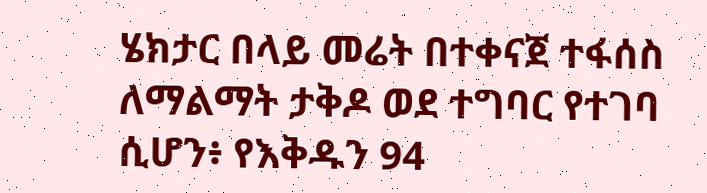ሄክታር በላይ መሬት በተቀናጀ ተፋሰስ ለማልማት ታቅዶ ወደ ተግባር የተገባ ሲሆን፥ የእቅዱን 94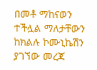በመቶ ማከናወን ተችሏል ማለታቸውን ከክልሉ ኮሙኒኬሽን ያገኘው መረጃ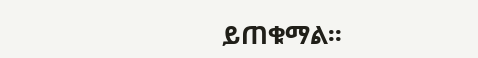ይጠቁማል፡፡